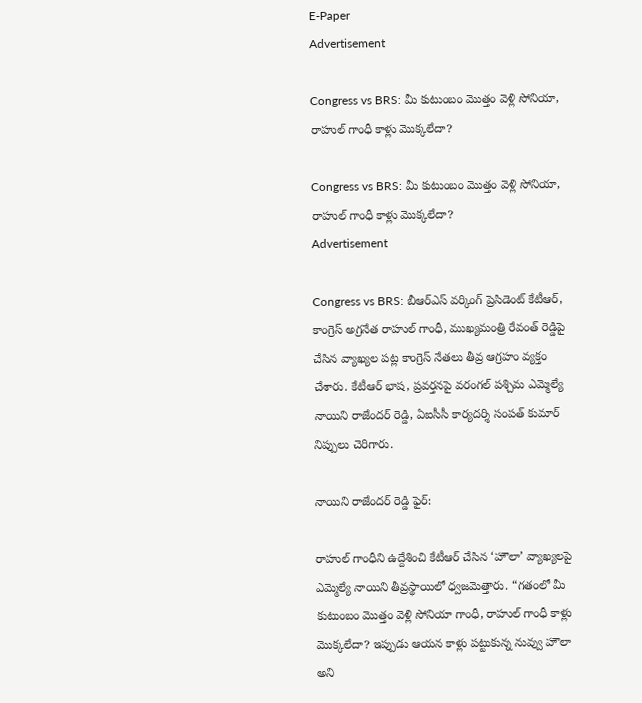E-Paper
Advertisement

Congress vs BRS: మీ కుటుంబం మొత్తం వెళ్లి సోనియా, రాహుల్ గాంధీ కాళ్లు మొక్కలేదా?

Congress vs BRS: మీ కుటుంబం మొత్తం వెళ్లి సోనియా, రాహుల్ గాంధీ కాళ్లు మొక్కలేదా?
Advertisement

Congress vs BRS: బీఆర్ఎస్ వర్కింగ్ ప్రెసిడెంట్ కేటీఆర్, కాంగ్రెస్ అగ్రనేత రాహుల్ గాంధీ, ముఖ్యమంత్రి రేవంత్ రెడ్డిపై చేసిన వ్యాఖ్యల పట్ల కాంగ్రెస్ నేతలు తీవ్ర ఆగ్రహం వ్యక్తం చేశారు. కేటీఆర్ భాష, ప్రవర్తనపై వరంగల్ పశ్చిమ ఎమ్మెల్యే నాయిని రాజేందర్ రెడ్డి, ఏఐసీసీ కార్యదర్శి సంపత్ కుమార్ నిప్పులు చెరిగారు.

నాయిని రాజేందర్ రెడ్డి ఫైర్:

రాహుల్ గాంధీని ఉద్దేశించి కేటీఆర్ చేసిన ‘హౌలా’ వ్యాఖ్యలపై ఎమ్మెల్యే నాయిని తీవ్రస్థాయిలో ధ్వజమెత్తారు. “గతంలో మీ కుటుంబం మొత్తం వెళ్లి సోనియా గాంధీ, రాహుల్ గాంధీ కాళ్లు మొక్కలేదా? ఇప్పుడు ఆయన కాళ్లు పట్టుకున్న నువ్వు హౌలా అని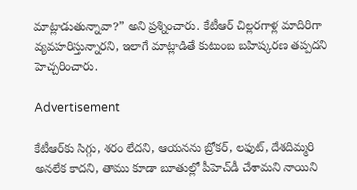మాట్లాడుతున్నావా?” అని ప్రశ్నించారు. కేటీఆర్ చిల్లరగాళ్ల మాదిరిగా వ్యవహరిస్తున్నారని, ఇలాగే మాట్లాడితే కుటుంబ బహిష్కరణ తప్పదని హెచ్చరించారు.

Advertisement

కేటీఆర్‌కు సిగ్గు, శరం లేదని, ఆయనను బ్రోకర్, లఫుట్, దేశదిమ్మరి అనలేక కాదని, తాము కూడా బూతుల్లో పీహెచ్‌డీ చేశామని నాయిని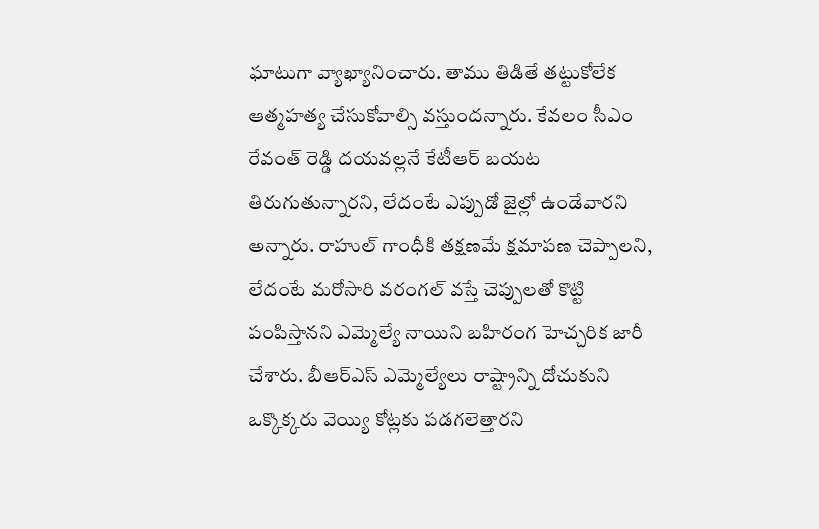ఘాటుగా వ్యాఖ్యానించారు. తాము తిడితే తట్టుకోలేక ఆత్మహత్య చేసుకోవాల్సి వస్తుందన్నారు. కేవలం సీఎం రేవంత్ రెడ్డి దయవల్లనే కేటీఆర్ బయట తిరుగుతున్నారని, లేదంటే ఎప్పుడో జైల్లో ఉండేవారని అన్నారు. రాహుల్ గాంధీకి తక్షణమే క్షమాపణ చెప్పాలని, లేదంటే మరోసారి వరంగల్ వస్తే చెప్పులతో కొట్టి పంపిస్తానని ఎమ్మెల్యే నాయిని బహిరంగ హెచ్చరిక జారీ చేశారు. బీఆర్ఎస్ ఎమ్మెల్యేలు రాష్ట్రాన్ని దోచుకుని ఒక్కొక్కరు వెయ్యి కోట్లకు పడగలెత్తారని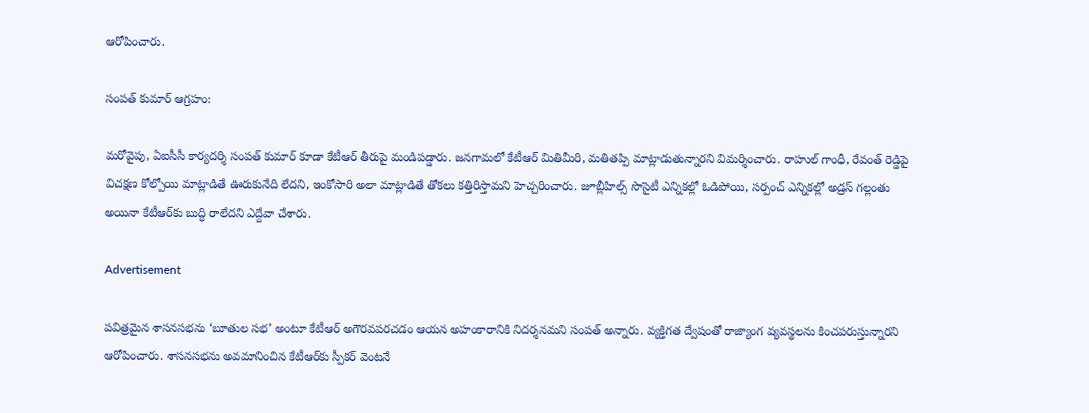ఆరోపించారు.

సంపత్ కుమార్ ఆగ్రహం:

మరోవైపు, ఏఐసీసీ కార్యదర్శి సంపత్ కుమార్ కూడా కేటీఆర్ తీరుపై మండిపడ్డారు. జనగామలో కేటీఆర్ మితిమీరి, మతితప్పి మాట్లాడుతున్నారని విమర్శించారు. రాహుల్ గాంధీ, రేవంత్ రెడ్డిపై విచక్షణ కోల్పోయి మాట్లాడితే ఊరుకునేది లేదని, ఇంకోసారి అలా మాట్లాడితే తోకలు కత్తిరిస్తామని హెచ్చరించారు. జూబ్లీహిల్స్ సొసైటీ ఎన్నికల్లో ఓడిపోయి, సర్పంచ్ ఎన్నికల్లో అడ్రస్ గల్లంతు అయినా కేటీఆర్‌కు బుద్ధి రాలేదని ఎద్దేవా చేశారు.

Advertisement

పవిత్రమైన శాసనసభను ‘బూతుల సభ’ అంటూ కేటీఆర్ అగౌరవపరచడం ఆయన అహంకారానికి నిదర్శనమని సంపత్ అన్నారు. వ్యక్తిగత ద్వేషంతో రాజ్యాంగ వ్యవస్థలను కించపరుస్తున్నారని ఆరోపించారు. శాసనసభను అవమానించిన కేటీఆర్‌కు స్పీకర్ వెంటనే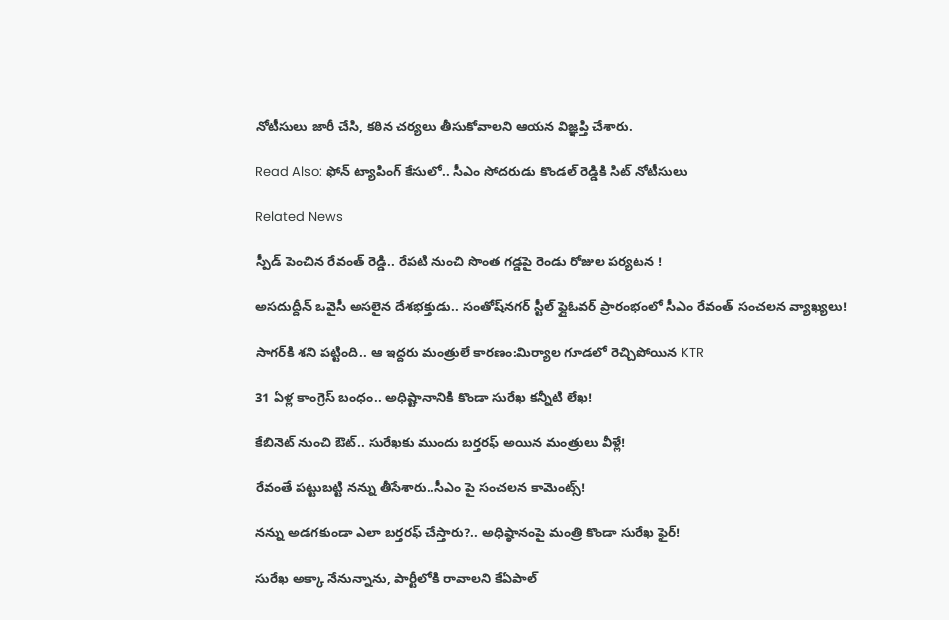నోటీసులు జారీ చేసి, కఠిన చర్యలు తీసుకోవాలని ఆయన విజ్ఞప్తి చేశారు.

Read Also: ఫోన్ ట్యాపింగ్ కేసులో.. సీఎం సోదరుడు కొండల్ రెడ్డికి సిట్ నోటీసులు

Related News

స్పీడ్ పెంచిన రేవంత్ రెడ్డి.. రేపటి నుంచి సొంత గడ్డపై రెండు రోజుల పర్యటన !

అసదుద్దీన్ ఒవైసీ అసలైన దేశభక్తుడు.. సంతోష్‌నగర్ స్టీల్ ఫ్లైఓవర్ ప్రారంభంలో సీఎం రేవంత్ సంచలన వ్యాఖ్యలు!

సాగర్‌కి శని పట్టింది.. ఆ ఇద్దరు మంత్రులే కారణం:మిర్యాల గూడలో రెచ్చిపోయిన KTR

31 ఏళ్ల కాంగ్రెస్ బంధం.. అధిష్టానానికి కొండా సురేఖ కన్నీటి లేఖ!

కేబినెట్ నుంచి ఔట్.. సురేఖకు ముందు బర్తరఫ్ అయిన మంత్రులు వీళ్లే!

రేవంతే పట్టుబట్టి నన్ను తీసేశారు..సీఎం పై సంచలన కామెంట్స్!

నన్ను అడగకుండా ఎలా బర్తరఫ్ చేస్తారు?.. అధిష్ఠానంపై మంత్రి కొండా సురేఖ ఫైర్!

సురేఖ అక్కా నేనున్నాను, పార్టీలోకి రావాలని కేఏపాల్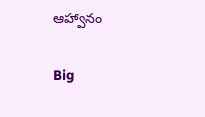ఆహ్వానం

Big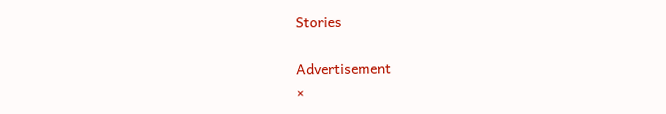Stories

Advertisement
×